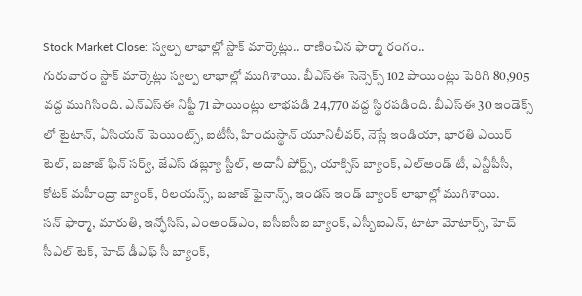Stock Market Close: స్వల్ప లాభాల్లో స్టాక్ మార్కెట్లు.. రాణించిన ఫార్మా రంగం..
గురువారం స్టాక్ మార్కెట్లు స్వల్ప లాభాల్లో ముగిశాయి. బీఎస్ఈ సెన్సెక్స్ 102 పాయింట్లు పెరిగి 80,905 వద్ద ముగిసింది. ఎన్ఎస్ఈ నిఫ్టీ 71 పాయింట్లు లాభపడి 24,770 వద్ద స్థిరపడింది. బీఎస్ఈ 30 ఇండెక్స్ లో టైటాన్, ఏసియన్ పెయింట్స్, ఐటీసీ, హిందుస్థాన్ యూనిలీవర్, నెస్లే ఇండియా, భారతి ఎయిర్ టెల్, బజాజ్ ఫిన్ సర్వ్, జేఎస్ డబ్ల్యూ స్టీల్, అదానీ పోర్ట్స్, యాక్సిస్ బ్యాంక్, ఎల్అండ్ టీ, ఎన్టీపీసీ, కోటక్ మహీంద్రా బ్యాంక్, రిలయన్స్, బజాజ్ ఫైనాన్స్, ఇండస్ ఇండ్ బ్యాంక్ లాభాల్లో ముగిశాయి.
సన్ ఫార్మా, మారుతి, ఇన్ఫోసిస్, ఎంఅండ్ఎం, ఐసీఐసీఐ బ్యాంక్, ఎస్బీఐఎన్, టాటా మోటార్స్, హెచ్ సీఎల్ టెక్, హెచ్ డీఎఫ్ సీ బ్యాంక్,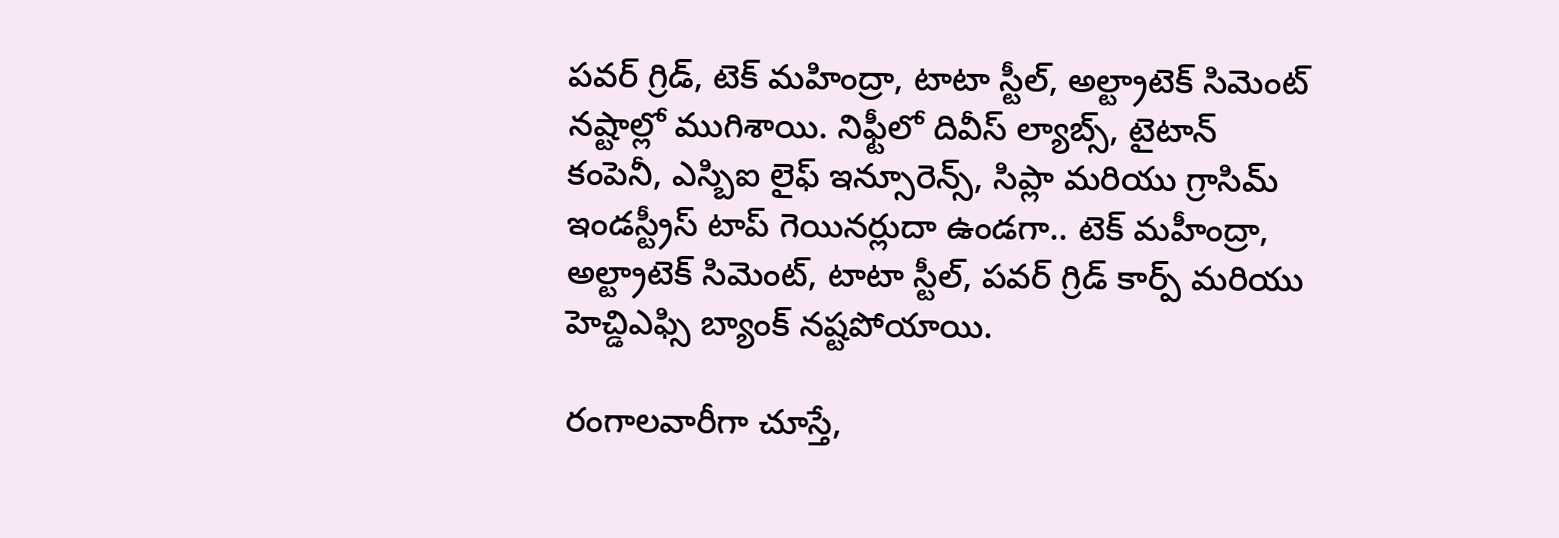పవర్ గ్రిడ్, టెక్ మహింద్రా, టాటా స్టీల్, అల్ట్రాటెక్ సిమెంట్ నష్టాల్లో ముగిశాయి. నిఫ్టీలో దివీస్ ల్యాబ్స్, టైటాన్ కంపెనీ, ఎస్బిఐ లైఫ్ ఇన్సూరెన్స్, సిప్లా మరియు గ్రాసిమ్ ఇండస్ట్రీస్ టాప్ గెయినర్లుదా ఉండగా.. టెక్ మహీంద్రా, అల్ట్రాటెక్ సిమెంట్, టాటా స్టీల్, పవర్ గ్రిడ్ కార్ప్ మరియు హెచ్డిఎఫ్సి బ్యాంక్ నష్టపోయాయి.

రంగాలవారీగా చూస్తే,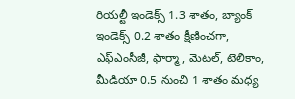రియల్టీ ఇండెక్స్ 1.3 శాతం, బ్యాంక్ ఇండెక్స్ 0.2 శాతం క్షీణించగా, ఎఫ్ఎంసీజీ, ఫార్మా, మెటల్, టెలికాం, మీడియా 0.5 నుంచి 1 శాతం మధ్య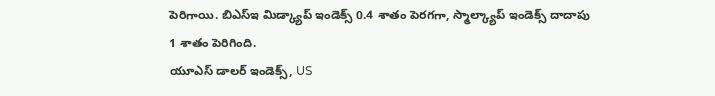పెరిగాయి. బిఎస్ఇ మిడ్క్యాప్ ఇండెక్స్ 0.4 శాతం పెరగగా, స్మాల్క్యాప్ ఇండెక్స్ దాదాపు 1 శాతం పెరిగింది.
యూఎస్ డాలర్ ఇండెక్స్, US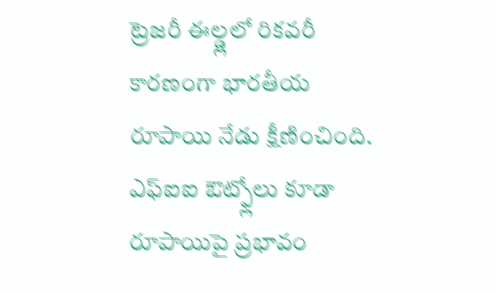ట్రెజరీ ఈల్డ్లలో రికవరీ కారణంగా భారతీయ రూపాయి నేడు క్షీణించింది. ఎఫ్ఐఐ ఔట్ఫ్లోలు కూడా రూపాయిపై ప్రభావం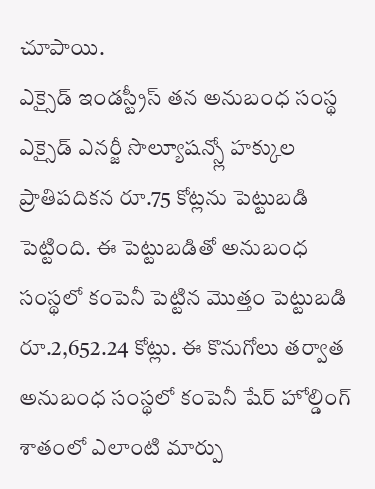చూపాయి.
ఎక్సైడ్ ఇండస్ట్రీస్ తన అనుబంధ సంస్థ ఎక్సైడ్ ఎనర్జీ సొల్యూషన్స్లో హక్కుల ప్రాతిపదికన రూ.75 కోట్లను పెట్టుబడి పెట్టింది. ఈ పెట్టుబడితో అనుబంధ సంస్థలో కంపెనీ పెట్టిన మొత్తం పెట్టుబడి రూ.2,652.24 కోట్లు. ఈ కొనుగోలు తర్వాత అనుబంధ సంస్థలో కంపెనీ షేర్ హోల్డింగ్ శాతంలో ఎలాంటి మార్పు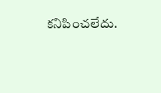కనిపించలేదు.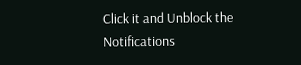Click it and Unblock the Notifications